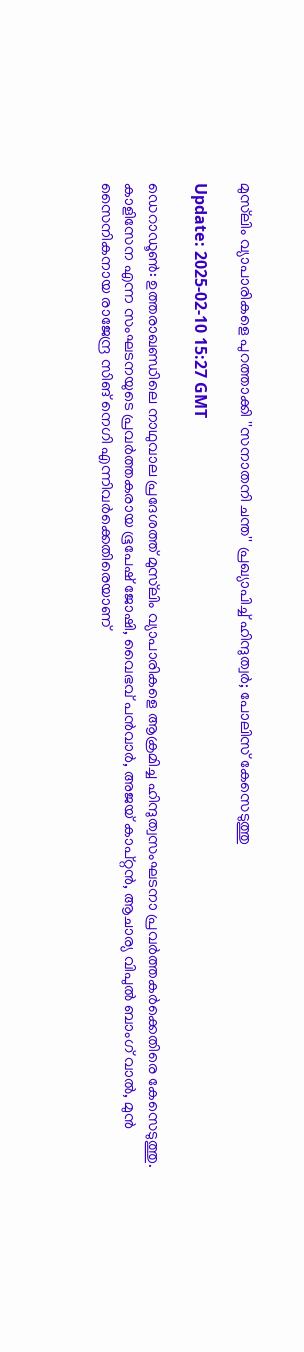മുസ്‌ലിം വ്യാപാരികളെ പുറത്താക്കി ''സനാതനി ചന്ത'' പ്രഖ്യാപിച്ച് ഹിന്ദുത്വര്‍; പോലിസ് കേസെടുത്തു

Update: 2025-02-10 15:27 GMT

ഡെറാഡൂണ്‍: ഉത്തരാഖണ്ഡിലെ നാഥുവാല പ്രദേശത്ത് മുസ്‌ലിം വ്യാപാരികളെ ആക്രമിച്ച ഹിന്ദുത്വസംഘടനാ പ്രവര്‍ത്തകര്‍ക്കെതിരെ കേസെടുത്തു. കാളിസേന എന്ന സംഘടനയുടെ പ്രവര്‍ത്തകരായ ഭൂപേഷ് ജോഷി, വൈഭവ് പന്‍വാര്‍, അജയ് കാപ്റ്റന്‍, ആചാര്യ വിപുല്‍ ബാംഗ് വാല്‍, മുന്‍ സൈനികനായ രാജേന്ദ്ര സിങ് നെഗി എന്നിവര്‍ക്കെതിരെയാണ്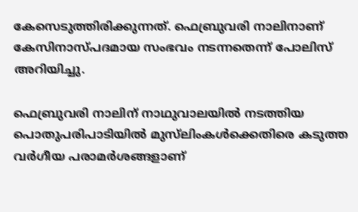കേസെടുത്തിരിക്കുന്നത്. ഫെബ്രുവരി നാലിനാണ് കേസിനാസ്പദമായ സംഭവം നടന്നതെന്ന് പോലിസ് അറിയിച്ചു.

ഫെബ്രുവരി നാലിന് നാഥുവാലയില്‍ നടത്തിയ പൊതുപരിപാടിയില്‍ മുസ്‌ലിംകള്‍ക്കെതിരെ കടുത്ത വര്‍ഗീയ പരാമര്‍ശങ്ങളാണ്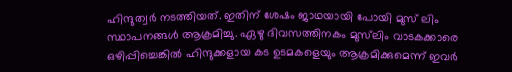ഹിന്ദുത്വര്‍ നടത്തിയത്. ഇതിന് ശേഷം ജാഥയായി പോയി മുസ് ലിം സ്ഥാപനങ്ങള്‍ ആക്രമിച്ചു. ഏഴു ദിവസത്തിനകം മുസ്‌ലിം വാടകക്കാരെ ഒഴിപ്പിച്ചെങ്കില്‍ ഹിന്ദുക്കളായ കട ഉടമകളെയും ആക്രമിക്കുമെന്ന് ഇവര്‍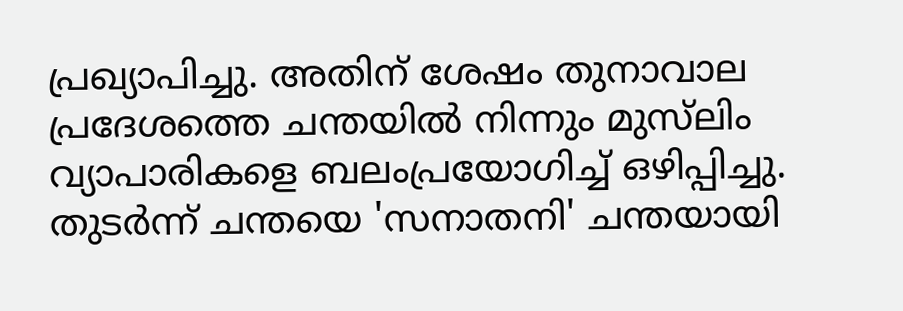പ്രഖ്യാപിച്ചു. അതിന് ശേഷം തുനാവാല പ്രദേശത്തെ ചന്തയില്‍ നിന്നും മുസ്‌ലിം വ്യാപാരികളെ ബലംപ്രയോഗിച്ച് ഒഴിപ്പിച്ചു. തുടര്‍ന്ന് ചന്തയെ 'സനാതനി' ചന്തയായി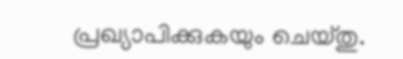പ്രഖ്യാപിക്കുകയും ചെയ്തു.